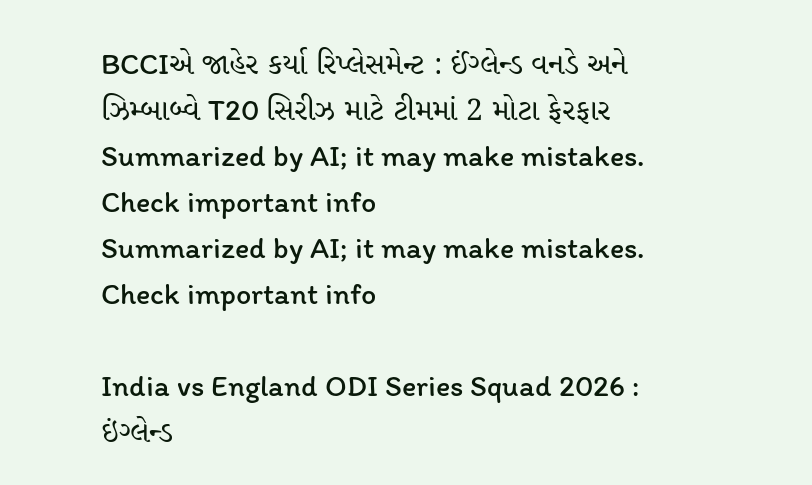BCCIએ જાહેર કર્યા રિપ્લેસમેન્ટ : ઈંગ્લેન્ડ વનડે અને ઝિમ્બાબ્વે T20 સિરીઝ માટે ટીમમાં 2 મોટા ફેરફાર
Summarized by AI; it may make mistakes. Check important info
Summarized by AI; it may make mistakes. Check important info

India vs England ODI Series Squad 2026 : ઇંગ્લેન્ડ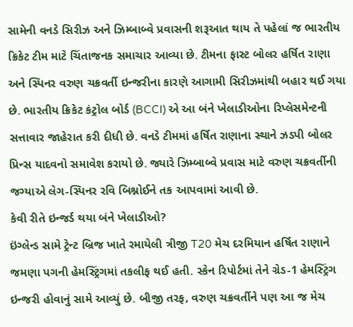સામેની વનડે સિરીઝ અને ઝિમ્બાબ્વે પ્રવાસની શરૂઆત થાય તે પહેલાં જ ભારતીય ક્રિકેટ ટીમ માટે ચિંતાજનક સમાચાર આવ્યા છે. ટીમના ફાસ્ટ બોલર હર્ષિત રાણા અને સ્પિનર વરુણ ચક્રવર્તી ઇન્જરીના કારણે આગામી સિરીઝમાંથી બહાર થઈ ગયા છે. ભારતીય ક્રિકેટ કંટ્રોલ બોર્ડ (BCCI) એ આ બંને ખેલાડીઓના રિપ્લેસમેન્ટની સત્તાવાર જાહેરાત કરી દીધી છે. વનડે ટીમમાં હર્ષિત રાણાના સ્થાને ઝડપી બોલર પ્રિન્સ યાદવનો સમાવેશ કરાયો છે. જ્યારે ઝિમ્બાબ્વે પ્રવાસ માટે વરુણ ચક્રવર્તીની જગ્યાએ લેગ-સ્પિનર રવિ બિશ્નોઈને તક આપવામાં આવી છે.
કેવી રીતે ઇન્જર્ડ થયા બંને ખેલાડીઓ?
ઇંગ્લેન્ડ સામે ટ્રેન્ટ બ્રિજ ખાતે રમાયેલી ત્રીજી T20 મેચ દરમિયાન હર્ષિત રાણાને જમણા પગની હેમસ્ટ્રિંગમાં તકલીફ થઈ હતી. સ્કેન રિપોર્ટમાં તેને ગ્રેડ-1 હેમસ્ટ્રિંગ ઇન્જરી હોવાનું સામે આવ્યું છે. બીજી તરફ, વરુણ ચક્રવર્તીને પણ આ જ મેચ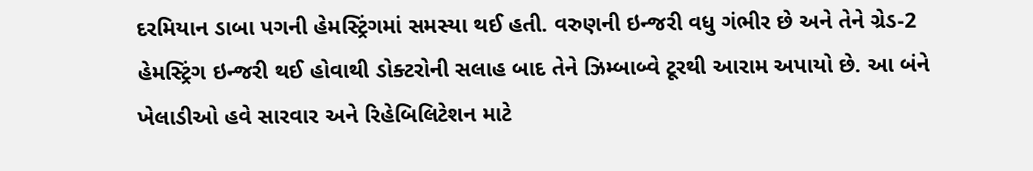દરમિયાન ડાબા પગની હેમસ્ટ્રિંગમાં સમસ્યા થઈ હતી. વરુણની ઇન્જરી વધુ ગંભીર છે અને તેને ગ્રેડ-2 હેમસ્ટ્રિંગ ઇન્જરી થઈ હોવાથી ડોક્ટરોની સલાહ બાદ તેને ઝિમ્બાબ્વે ટૂરથી આરામ અપાયો છે. આ બંને ખેલાડીઓ હવે સારવાર અને રિહેબિલિટેશન માટે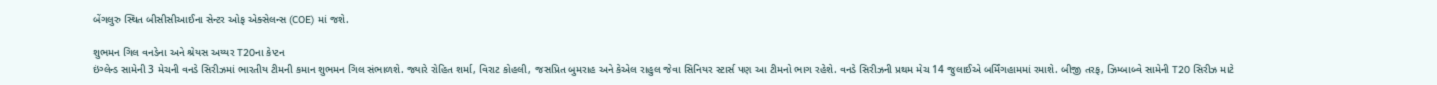બેંગલુરુ સ્થિત બીસીસીઆઈના સેન્ટર ઓફ એક્સેલન્સ (COE) માં જશે.

શુભમન ગિલ વનડેના અને શ્રેયસ અય્યર T20ના કેપ્ટન
ઇંગ્લેન્ડ સામેની 3 મેચની વનડે સિરીઝમાં ભારતીય ટીમની કમાન શુભમન ગિલ સંભાળશે. જ્યારે રોહિત શર્મા, વિરાટ કોહલી, જસપ્રિત બુમરાહ અને કેએલ રાહુલ જેવા સિનિયર સ્ટાર્સ પણ આ ટીમનો ભાગ રહેશે. વનડે સિરીઝની પ્રથમ મેચ 14 જુલાઈએ બર્મિંગહામમાં રમાશે. બીજી તરફ, ઝિમ્બાબ્વે સામેની T20 સિરીઝ માટે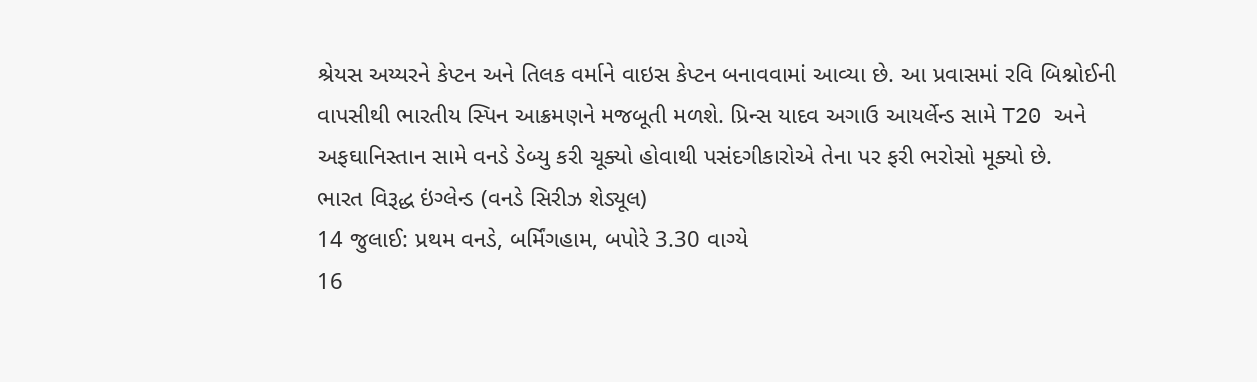શ્રેયસ અય્યરને કેપ્ટન અને તિલક વર્માને વાઇસ કેપ્ટન બનાવવામાં આવ્યા છે. આ પ્રવાસમાં રવિ બિશ્નોઈની વાપસીથી ભારતીય સ્પિન આક્રમણને મજબૂતી મળશે. પ્રિન્સ યાદવ અગાઉ આયર્લેન્ડ સામે T20 અને અફઘાનિસ્તાન સામે વનડે ડેબ્યુ કરી ચૂક્યો હોવાથી પસંદગીકારોએ તેના પર ફરી ભરોસો મૂક્યો છે.
ભારત વિરૂદ્ધ ઇંગ્લેન્ડ (વનડે સિરીઝ શેડ્યૂલ)
14 જુલાઈ: પ્રથમ વનડે, બર્મિંગહામ, બપોરે 3.30 વાગ્યે
16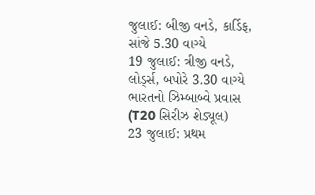જુલાઈ: બીજી વનડે, કાર્ડિફ, સાંજે 5.30 વાગ્યે
19 જુલાઈ: ત્રીજી વનડે, લોર્ડ્સ, બપોરે 3.30 વાગ્યે
ભારતનો ઝિમ્બાબ્વે પ્રવાસ (T20 સિરીઝ શેડ્યૂલ)
23 જુલાઈ: પ્રથમ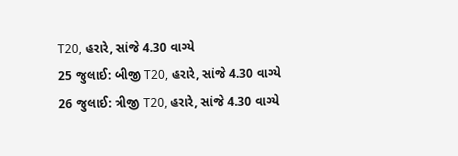T20, હરારે, સાંજે 4.30 વાગ્યે
25 જુલાઈ: બીજી T20, હરારે, સાંજે 4.30 વાગ્યે
26 જુલાઈ: ત્રીજી T20, હરારે, સાંજે 4.30 વાગ્યે